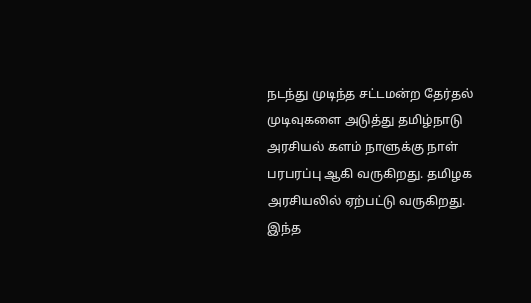நடந்து முடிந்த சட்டமன்ற தேர்தல் முடிவுகளை அடுத்து தமிழ்நாடு அரசியல் களம் நாளுக்கு நாள் பரபரப்பு ஆகி வருகிறது. தமிழக அரசியலில் ஏற்பட்டு வருகிறது. இந்த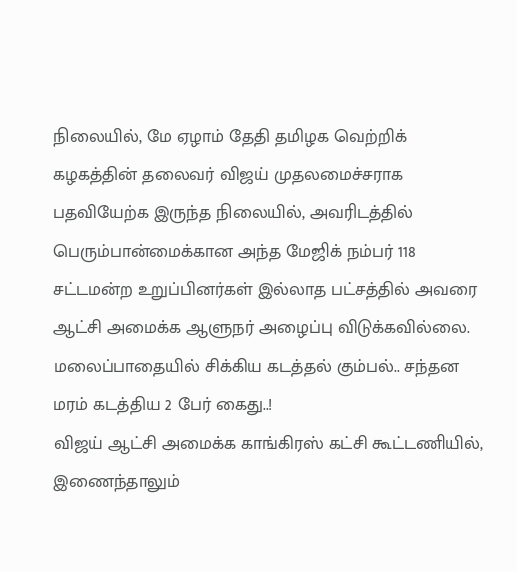நிலையில், மே ஏழாம் தேதி தமிழக வெற்றிக் கழகத்தின் தலைவர் விஜய் முதலமைச்சராக பதவியேற்க இருந்த நிலையில், அவரிடத்தில் பெரும்பான்மைக்கான அந்த மேஜிக் நம்பர் 118 சட்டமன்ற உறுப்பினர்கள் இல்லாத பட்சத்தில் அவரை ஆட்சி அமைக்க ஆளுநர் அழைப்பு விடுக்கவில்லை.
மலைப்பாதையில் சிக்கிய கடத்தல் கும்பல்.. சந்தன மரம் கடத்திய 2 பேர் கைது..!
விஜய் ஆட்சி அமைக்க காங்கிரஸ் கட்சி கூட்டணியில், இணைந்தாலும்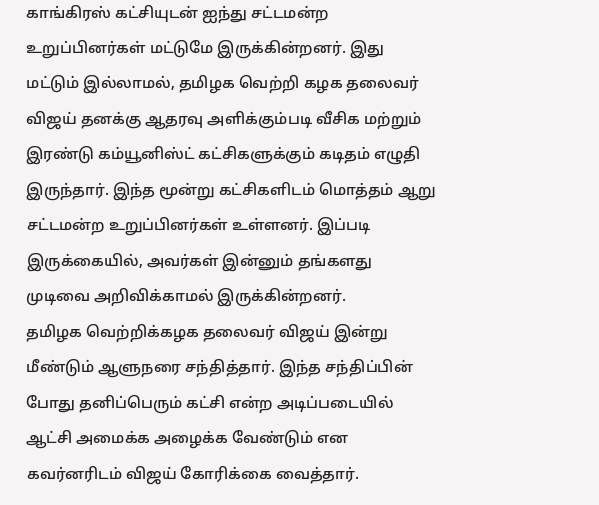காங்கிரஸ் கட்சியுடன் ஐந்து சட்டமன்ற உறுப்பினர்கள் மட்டுமே இருக்கின்றனர். இது மட்டும் இல்லாமல், தமிழக வெற்றி கழக தலைவர் விஜய் தனக்கு ஆதரவு அளிக்கும்படி வீசிக மற்றும் இரண்டு கம்யூனிஸ்ட் கட்சிகளுக்கும் கடிதம் எழுதி இருந்தார். இந்த மூன்று கட்சிகளிடம் மொத்தம் ஆறு சட்டமன்ற உறுப்பினர்கள் உள்ளனர். இப்படி இருக்கையில், அவர்கள் இன்னும் தங்களது முடிவை அறிவிக்காமல் இருக்கின்றனர்.
தமிழக வெற்றிக்கழக தலைவர் விஜய் இன்று மீண்டும் ஆளுநரை சந்தித்தார். இந்த சந்திப்பின் போது தனிப்பெரும் கட்சி என்ற அடிப்படையில் ஆட்சி அமைக்க அழைக்க வேண்டும் என கவர்னரிடம் விஜய் கோரிக்கை வைத்தார்.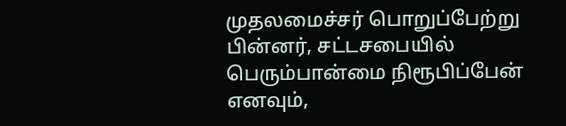முதலமைச்சர் பொறுப்பேற்று பின்னர், சட்டசபையில் பெரும்பான்மை நிரூபிப்பேன் எனவும்,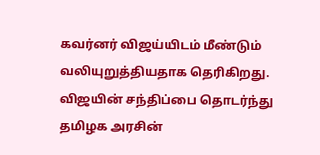கவர்னர் விஜய்யிடம் மீண்டும் வலியுறுத்தியதாக தெரிகிறது. விஜயின் சந்திப்பை தொடர்ந்து தமிழக அரசின்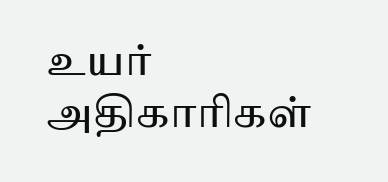உயர் அதிகாரிகள்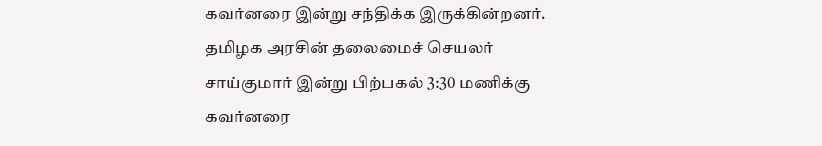கவர்னரை இன்று சந்திக்க இருக்கின்றனர்.
தமிழக அரசின் தலைமைச் செயலர் சாய்குமார் இன்று பிற்பகல் 3:30 மணிக்கு கவர்னரை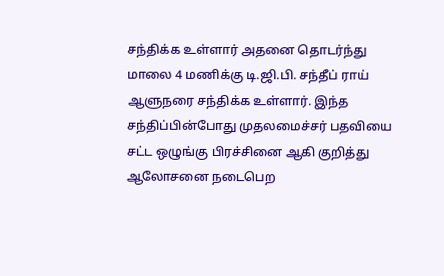சந்திக்க உள்ளார் அதனை தொடர்ந்து மாலை 4 மணிக்கு டி.ஜி.பி. சந்தீப் ராய் ஆளுநரை சந்திக்க உள்ளார். இந்த சந்திப்பின்போது முதலமைச்சர் பதவியை சட்ட ஒழுங்கு பிரச்சினை ஆகி குறித்து ஆலோசனை நடைபெற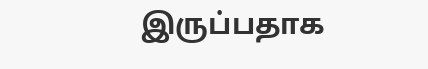இருப்பதாக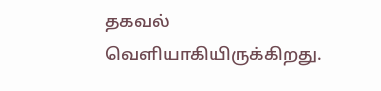தகவல் வெளியாகியிருக்கிறது.